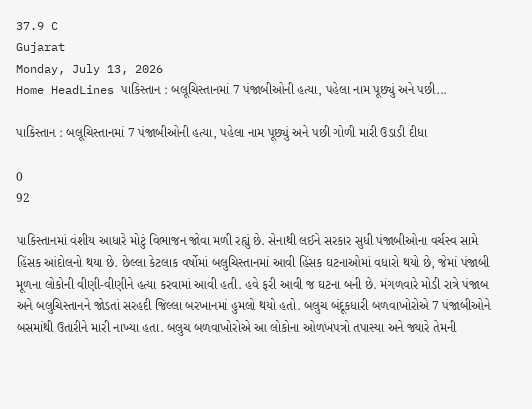37.9 C
Gujarat
Monday, July 13, 2026
Home HeadLines પાકિસ્તાન : બલૂચિસ્તાનમાં 7 પંજાબીઓની હત્યા, પહેલા નામ પૂછ્યું અને પછી...

પાકિસ્તાન : બલૂચિસ્તાનમાં 7 પંજાબીઓની હત્યા, પહેલા નામ પૂછ્યું અને પછી ગોળી મારી ઉડાડી દીધા

0
92

પાકિસ્તાનમાં વંશીય આધારે મોટું વિભાજન જોવા મળી રહ્યું છે. સેનાથી લઈને સરકાર સુધી પંજાબીઓના વર્ચસ્વ સામે હિંસક આંદોલનો થયા છે. છેલ્લા કેટલાક વર્ષોમાં બલુચિસ્તાનમાં આવી હિંસક ઘટનાઓમાં વધારો થયો છે, જેમાં પંજાબી મૂળના લોકોની વીણી-વીણીને હત્યા કરવામાં આવી હતી. હવે ફરી આવી જ ઘટના બની છે. મંગળવારે મોડી રાત્રે પંજાબ અને બલુચિસ્તાનને જોડતાં સરહદી જિલ્લા બરખાનમાં હુમલો થયો હતો. બલુચ બંદૂકધારી બળવાખોરોએ 7 પંજાબીઓને બસમાંથી ઉતારીને મારી નાખ્યા હતા. બલુચ બળવાખોરોએ આ લોકોના ઓળખપત્રો તપાસ્યા અને જ્યારે તેમની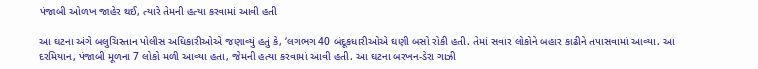પંજાબી ઓળખ જાહેર થઈ, ત્યારે તેમની હત્યા કરવામાં આવી હતી

આ ઘટના અંગે બલુચિસ્તાન પોલીસ અધિકારીઓએ જણાવ્યું હતું કે, ‘લગભગ 40 બંદૂકધારીઓએ ઘણી બસો રોકી હતી. તેમાં સવાર લોકોને બહાર કાઢીને તપાસવામાં આવ્યા. આ દરમિયાન, પંજાબી મૂળના 7 લોકો મળી આવ્યા હતા, જેમની હત્યા કરવામાં આવી હતી. આ ઘટના બરખન-ડેરા ગાઝી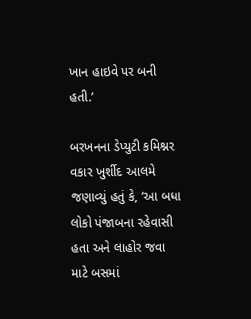ખાન હાઇવે પર બની હતી.’

બરખનના ડેપ્યુટી કમિશ્નર વકાર ખુર્શીદ આલમે જણાવ્યું હતું કે, ‘આ બધા લોકો પંજાબના રહેવાસી હતા અને લાહોર જવા માટે બસમાં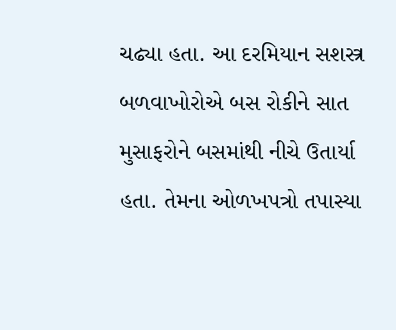ચઢ્યા હતા. આ દરમિયાન સશસ્ત્ર બળવાખોરોએ બસ રોકીને સાત મુસાફરોને બસમાંથી નીચે ઉતાર્યા હતા. તેમના ઓળખપત્રો તપાસ્યા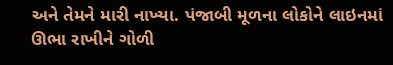અને તેમને મારી નાખ્યા. પંજાબી મૂળના લોકોને લાઇનમાં ઊભા રાખીને ગોળી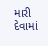મારી દેવામાં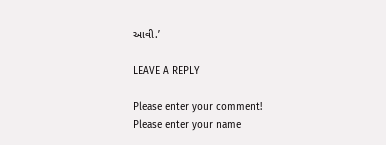આવી.’

LEAVE A REPLY

Please enter your comment!
Please enter your name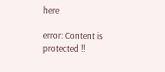here

error: Content is protected !!